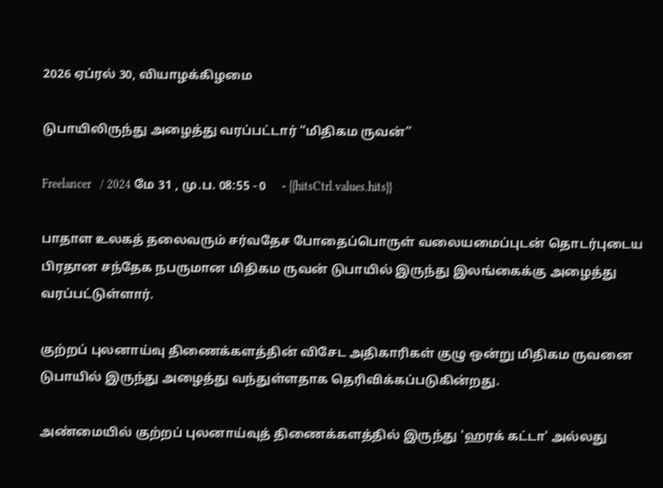2026 ஏப்ரல் 30, வியாழக்கிழமை

டுபாயிலிருந்து அழைத்து வரப்பட்டார் “மிதிகம ருவன்”

Freelancer   / 2024 மே 31 , மு.ப. 08:55 - 0     - {{hitsCtrl.values.hits}}

பாதாள உலகத் தலைவரும் சர்வதேச போதைப்பொருள் வலையமைப்புடன் தொடர்புடைய பிரதான சந்தேக நபருமான மிதிகம ருவன் டுபாயில் இருந்து இலங்கைக்கு அழைத்து வரப்பட்டுள்ளார்.

குற்றப் புலனாய்வு திணைக்களத்தின் விசேட அதிகாரிகள் குழு ஒன்று மிதிகம ருவனை டுபாயில் இருந்து அழைத்து வந்துள்ளதாக தெரிவிக்கப்படுகின்றது.

அண்மையில் குற்றப் புலனாய்வுத் திணைக்களத்தில் இருந்து 'ஹரக் கட்டா' அல்லது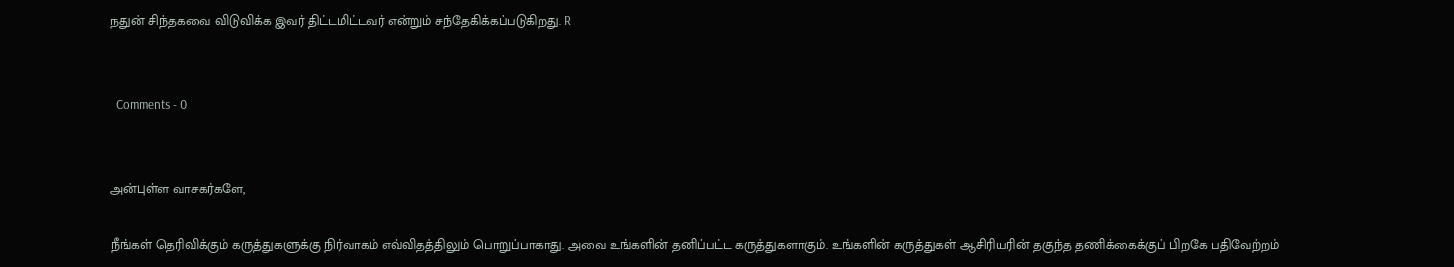நதுன் சிந்தகவை விடுவிக்க இவர் திட்டமிட்டவர் என்றும் சந்தேகிக்கப்படுகிறது. R


  Comments - 0


அன்புள்ள வாசகர்களே,

நீங்கள் தெரிவிக்கும் கருத்துகளுக்கு நிர்வாகம் எவ்விதத்திலும் பொறுப்பாகாது. அவை உங்களின் தனிப்பட்ட கருத்துகளாகும். உங்களின் கருத்துகள் ஆசிரியரின் தகுந்த தணிக்கைக்குப் பிறகே பதிவேற்றம்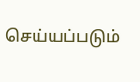செய்யப்படும்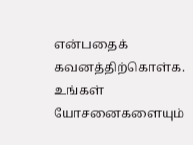என்பதைக் கவனத்திற்கொள்க. உங்கள் யோசனைகளையும்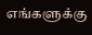எங்களுக்கு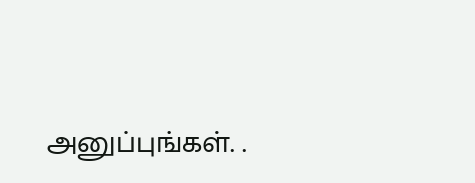அனுப்புங்கள். .